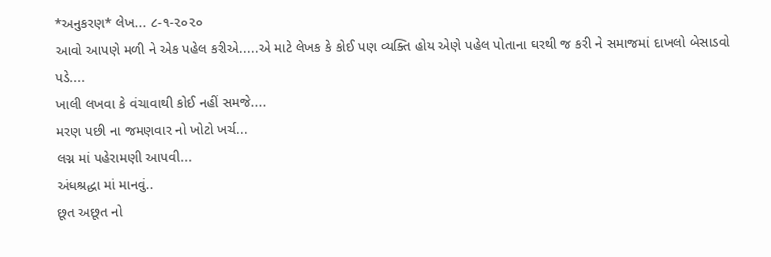*અનુકરણ* લેખ... ૮-૧-૨૦૨૦
આવો આપણે મળી ને એક પહેલ કરીએ.....એ માટે લેખક કે કોઈ પણ વ્યક્તિ હોય એણે પહેલ પોતાના ઘરથી જ કરી ને સમાજમાં દાખલો બેસાડવો પડે....
ખાલી લખવા કે વંચાવાથી કોઈ નહીં સમજે....
મરણ પછી ના જમણવાર નો ખોટો ખર્ચ...
લગ્ન માં પહેરામણી આપવી...
અંધશ્રદ્ધા માં માનવું..
છૂત અછૂત નો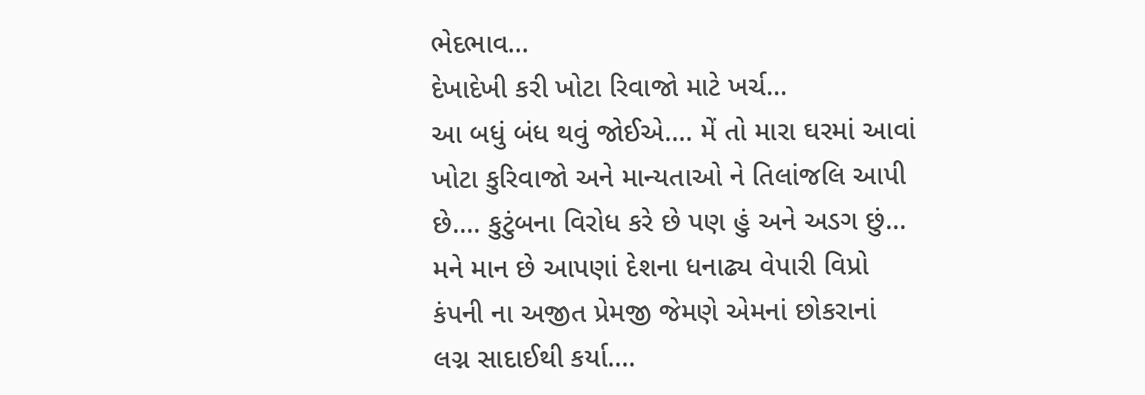ભેદભાવ...
દેખાદેખી કરી ખોટા રિવાજો માટે ખર્ચ...
આ બધું બંધ થવું જોઈએ.... મેં તો મારા ઘરમાં આવાં ખોટા કુરિવાજો અને માન્યતાઓ ને તિલાંજલિ આપી છે.... કુટુંબના વિરોધ કરે છે પણ હું અને અડગ છું...
મને માન છે આપણાં દેશના ધનાઢ્ય વેપારી વિપ્રો કંપની ના અજીત પ્રેમજી જેમણે એમનાં છોકરાનાં લગ્ન સાદાઈથી કર્યા....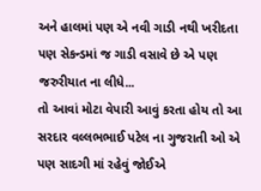અને હાલમાં પણ એ નવી ગાડી નથી ખરીદતા પણ સેકન્ડમાં જ ગાડી વસાવે છે એ પણ જરુરીયાત ના લીધે...
તો આવાં મોટા વેપારી આવું કરતા હોય તો આ સરદાર વલ્લભભાઈ પટેલ ના ગુજરાતી ઓ એ પણ સાદગી માં રહેવું જોઈએ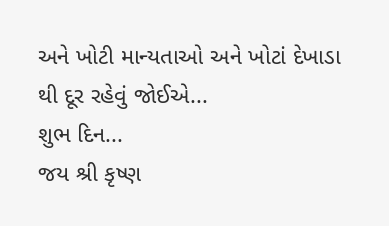અને ખોટી માન્યતાઓ અને ખોટાં દેખાડા થી દૂર રહેવું જોઈએ...
શુભ દિન...
જય શ્રી કૃષ્ણ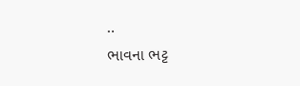..
ભાવના ભટ્ટ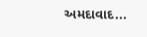અમદાવાદ...